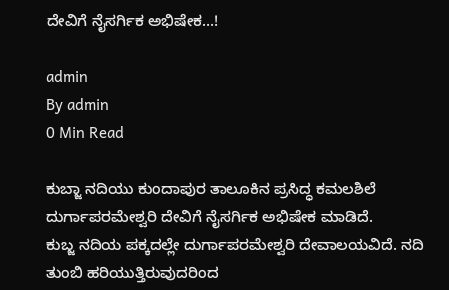ದೇವಿಗೆ ನೈಸರ್ಗಿಕ ಅಭಿಷೇಕ…!

admin
By admin
0 Min Read

ಕುಬ್ಜಾ ನದಿಯು ಕುಂದಾಪುರ ತಾಲೂಕಿನ ಪ್ರಸಿದ್ಧ ಕಮಲಶಿಲೆ ದುರ್ಗಾಪರಮೇಶ್ವರಿ ದೇವಿಗೆ ನೈಸರ್ಗಿಕ ಅಭಿಷೇಕ ಮಾಡಿದೆ.
ಕುಬ್ಜ ನದಿಯ ಪಕ್ಕದಲ್ಲೇ ದುರ್ಗಾಪರಮೇಶ್ವರಿ ದೇವಾಲಯವಿದೆ. ನದಿ ತುಂಬಿ ಹರಿಯುತ್ತಿರುವುದರಿಂದ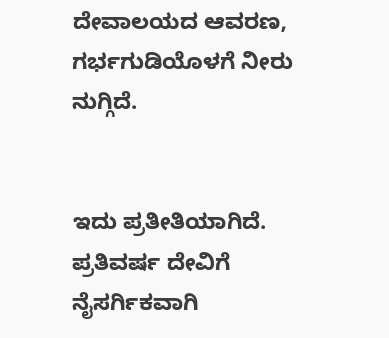ದೇವಾಲಯದ ಆವರಣ, ಗರ್ಭಗುಡಿಯೊಳಗೆ ನೀರು ನುಗ್ಗಿದೆ.


ಇದು ಪ್ರತೀತಿಯಾಗಿದೆ. ಪ್ರತಿವರ್ಷ ದೇವಿಗೆ ನೈಸರ್ಗಿಕವಾಗಿ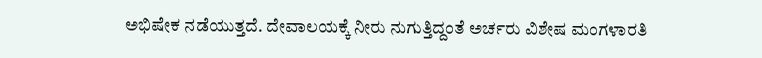ಅಭಿಷೇಕ ನಡೆಯುತ್ತದೆ. ದೇವಾಲಯಕ್ಕೆ ನೀರು ನುಗುತ್ತಿದ್ದಂತೆ ಅರ್ಚರು ವಿಶೇಷ ಮಂಗಳಾರತಿ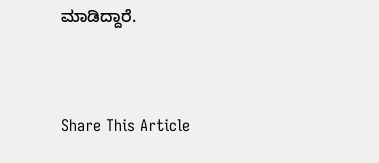ಮಾಡಿದ್ದಾರೆ.



Share This Article